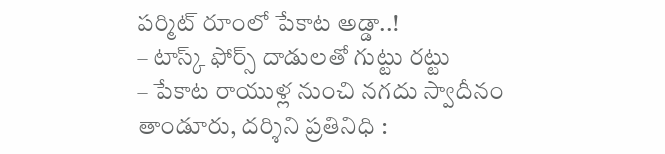పర్మిట్ రూంలో పేకాట అడ్డా..!
– టాస్క్ ఫోర్స్ దాడులతో గుట్టు రట్టు
– పేకాట రాయుళ్ల నుంచి నగదు స్వాదీనం
తాండూరు, దర్శిని ప్రతినిధి :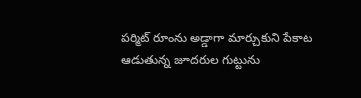పర్మిట్ రూంను అడ్డాగా మార్చుకుని పేకాట ఆడుతున్న జూదరుల గుట్టును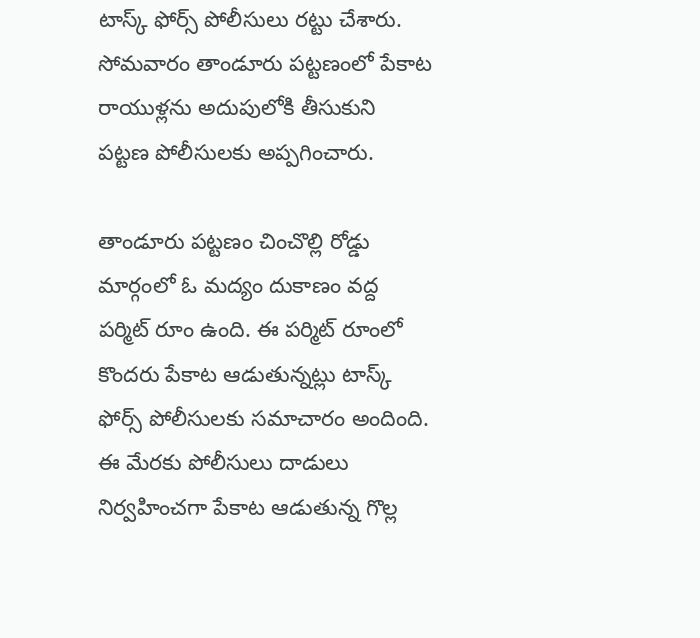టాస్క్ ఫోర్స్ పోలీసులు రట్టు చేశారు. సోమవారం తాండూరు పట్టణంలో పేకాట రాయుళ్లను అదుపులోకి తీసుకుని పట్టణ పోలీసులకు అప్పగించారు.

తాండూరు పట్టణం చించొల్లి రోడ్డు మార్గంలో ఓ మద్యం దుకాణం వద్ద పర్మిట్ రూం ఉంది. ఈ పర్మిట్ రూంలో కొందరు పేకాట ఆడుతున్నట్లు టాస్క్ ఫోర్స్ పోలీసులకు సమాచారం అందింది. ఈ మేరకు పోలీసులు దాడులు నిర్వహించగా పేకాట ఆడుతున్న గొల్ల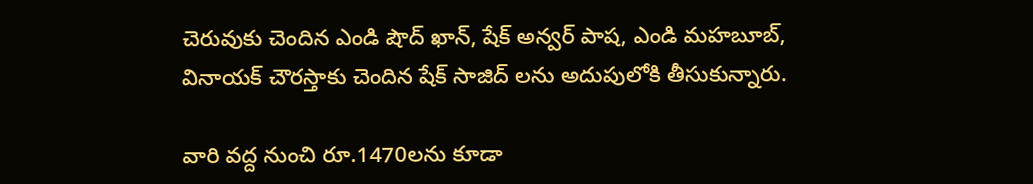చెరువుకు చెందిన ఎండి షౌద్ ఖాన్, షేక్ అన్వర్ పాష, ఎండి మహబూబ్, వినాయక్ చౌరస్తాకు చెందిన షేక్ సాజిద్ లను అదుపులోకి తీసుకున్నారు.

వారి వద్ద నుంచి రూ.1470లను కూడా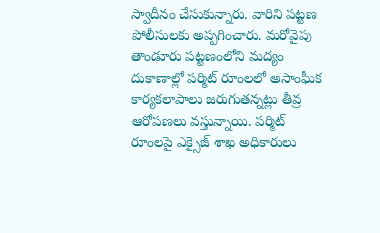స్వాదీనం చేసుకున్నారు. వారిని పట్టణ పోలీసులకు అప్పగించారు. మరోవైపు తాండూరు పట్టణంలోని మద్యం దుకాణాల్లో పర్మిట్ రూంలలో అసాంఘీక కార్యకలాపాలు జరుగుతన్నట్లు తీవ్ర ఆరోపణలు వస్తున్నాయి. పర్మిట్ రూంలపై ఎక్సైజ్ శాఖ అధికారులు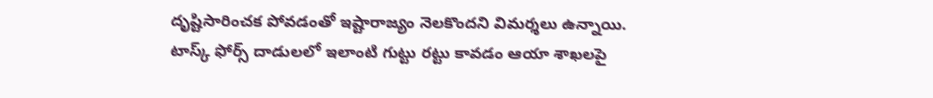దృష్టిసారించక పోవడంతో ఇష్టారాజ్యం నెలకొందని విమర్శలు ఉన్నాయి. టాస్క్ ఫోర్స్ దాడులలో ఇలాంటి గుట్టు రట్టు కావడం ఆయా శాఖలపై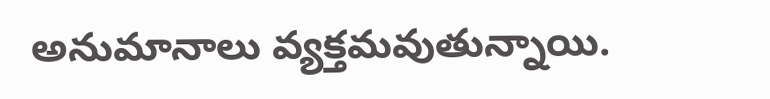అనుమానాలు వ్యక్తమవుతున్నాయి.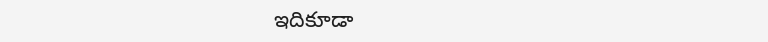ఇదికూడా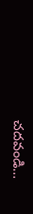చదవండి…